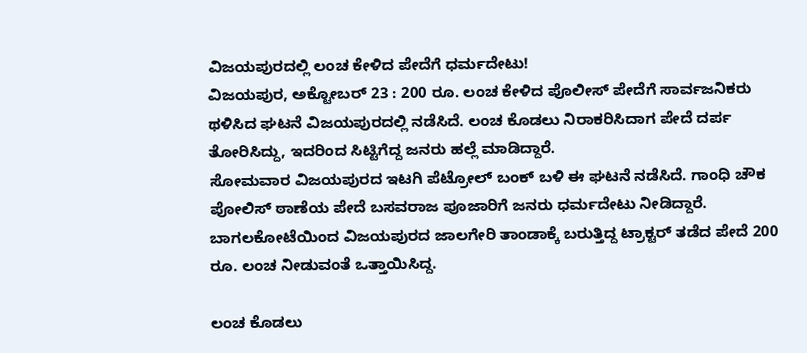ವಿಜಯಪುರದಲ್ಲಿ ಲಂಚ ಕೇಳಿದ ಪೇದೆಗೆ ಧರ್ಮದೇಟು!
ವಿಜಯಪುರ, ಅಕ್ಟೋಬರ್ 23 : 200 ರೂ. ಲಂಚ ಕೇಳಿದ ಪೊಲೀಸ್ ಪೇದೆಗೆ ಸಾರ್ವಜನಿಕರು ಥಳಿಸಿದ ಘಟನೆ ವಿಜಯಪುರದಲ್ಲಿ ನಡೆಸಿದೆ. ಲಂಚ ಕೊಡಲು ನಿರಾಕರಿಸಿದಾಗ ಪೇದೆ ದರ್ಪ ತೋರಿಸಿದ್ದು, ಇದರಿಂದ ಸಿಟ್ಟಿಗೆದ್ದ ಜನರು ಹಲ್ಲೆ ಮಾಡಿದ್ದಾರೆ.
ಸೋಮವಾರ ವಿಜಯಪುರದ ಇಟಗಿ ಪೆಟ್ರೋಲ್ ಬಂಕ್ ಬಳಿ ಈ ಘಟನೆ ನಡೆಸಿದೆ. ಗಾಂಧಿ ಚೌಕ ಪೋಲಿಸ್ ಠಾಣೆಯ ಪೇದೆ ಬಸವರಾಜ ಪೂಜಾರಿಗೆ ಜನರು ಧರ್ಮದೇಟು ನೀಡಿದ್ದಾರೆ. ಬಾಗಲಕೋಟೆಯಿಂದ ವಿಜಯಪುರದ ಜಾಲಗೇರಿ ತಾಂಡಾಕ್ಕೆ ಬರುತ್ತಿದ್ದ ಟ್ರಾಕ್ಟರ್ ತಡೆದ ಪೇದೆ 200 ರೂ. ಲಂಚ ನೀಡುವಂತೆ ಒತ್ತಾಯಿಸಿದ್ದ.

ಲಂಚ ಕೊಡಲು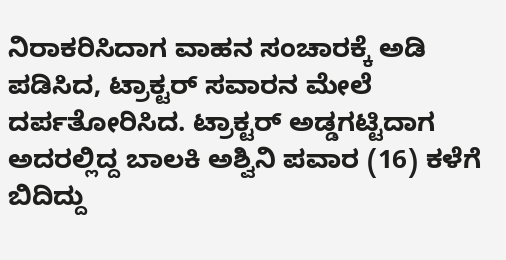ನಿರಾಕರಿಸಿದಾಗ ವಾಹನ ಸಂಚಾರಕ್ಕೆ ಅಡಿ ಪಡಿಸಿದ, ಟ್ರಾಕ್ಟರ್ ಸವಾರನ ಮೇಲೆ ದರ್ಪತೋರಿಸಿದ. ಟ್ರಾಕ್ಟರ್ ಅಡ್ಡಗಟ್ಟಿದಾಗ ಅದರಲ್ಲಿದ್ದ ಬಾಲಕಿ ಅಶ್ವಿನಿ ಪವಾರ (16) ಕಳೆಗೆ ಬಿದಿದ್ದು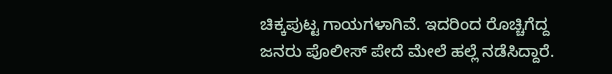ಚಿಕ್ಕಪುಟ್ಟ ಗಾಯಗಳಾಗಿವೆ. ಇದರಿಂದ ರೊಚ್ಚಿಗೆದ್ದ ಜನರು ಪೊಲೀಸ್ ಪೇದೆ ಮೇಲೆ ಹಲ್ಲೆ ನಡೆಸಿದ್ದಾರೆ.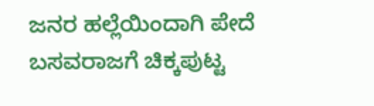ಜನರ ಹಲ್ಲೆಯಿಂದಾಗಿ ಪೇದೆ ಬಸವರಾಜಗೆ ಚಿಕ್ಕಪುಟ್ಟ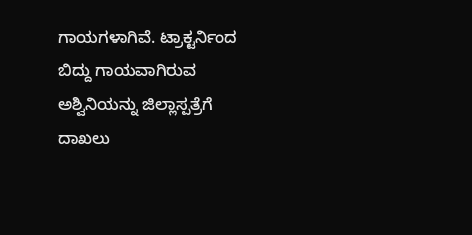ಗಾಯಗಳಾಗಿವೆ. ಟ್ರಾಕ್ಟರ್ನಿಂದ ಬಿದ್ದು ಗಾಯವಾಗಿರುವ ಅಶ್ವಿನಿಯನ್ನು ಜಿಲ್ಲಾಸ್ಪತ್ರೆಗೆ ದಾಖಲು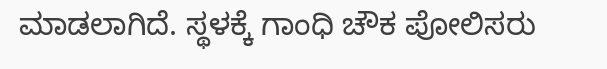ಮಾಡಲಾಗಿದೆ. ಸ್ಥಳಕ್ಕೆ ಗಾಂಧಿ ಚೌಕ ಪೋಲಿಸರು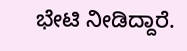ಭೇಟಿ ನೀಡಿದ್ದಾರೆ.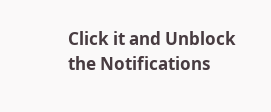Click it and Unblock the Notifications